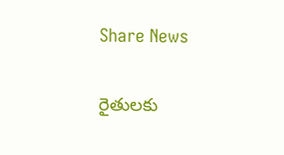Share News

రైతులకు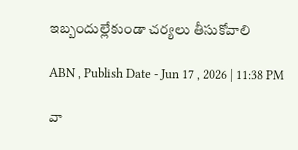ఇబ్బందుల్లేకుండా చర్యలు తీసుకోవాలి

ABN , Publish Date - Jun 17 , 2026 | 11:38 PM

వా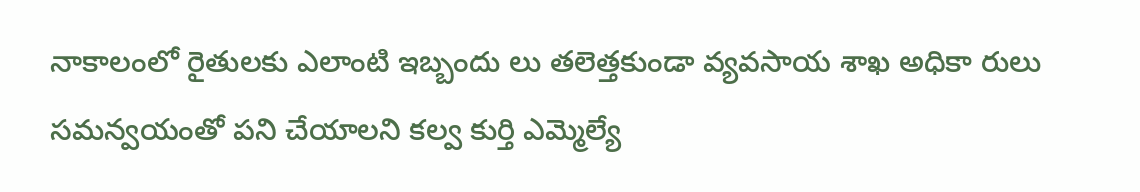నాకాలంలో రైతులకు ఎలాంటి ఇబ్బందు లు తలెత్తకుండా వ్యవసాయ శాఖ అధికా రులు సమన్వయంతో పని చేయాలని కల్వ కుర్తి ఎమ్మెల్యే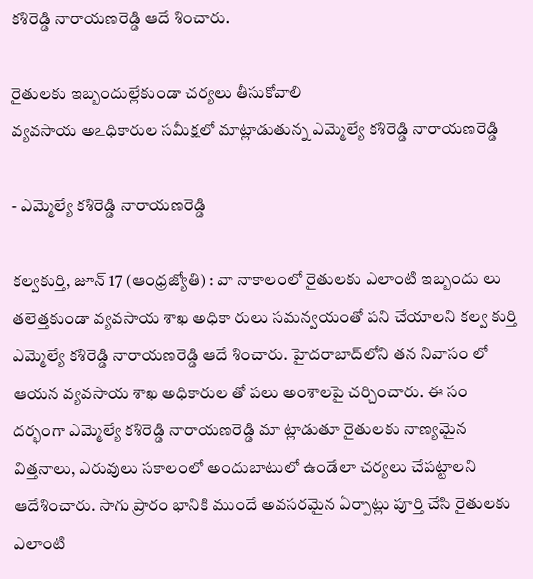కశిరెడ్డి నారాయణరెడ్డి ఆదే శించారు.

రైతులకు ఇబ్బందుల్లేకుండా చర్యలు తీసుకోవాలి
వ్యవసాయ అఽధికారుల సమీక్షలో మాట్లాడుతున్న ఎమ్మెల్యే కశిరెడ్డి నారాయణరెడ్డి

- ఎమ్మెల్యే కశిరెడ్డి నారాయణరెడ్డి

కల్వకుర్తి, జూన్‌ 17 (ఆంధ్రజ్యోతి) : వా నాకాలంలో రైతులకు ఎలాంటి ఇబ్బందు లు తలెత్తకుండా వ్యవసాయ శాఖ అధికా రులు సమన్వయంతో పని చేయాలని కల్వ కుర్తి ఎమ్మెల్యే కశిరెడ్డి నారాయణరెడ్డి ఆదే శించారు. హైదరాబాద్‌లోని తన నివాసం లో ఆయన వ్యవసాయ శాఖ అధికారుల తో పలు అంశాలపై చర్చించారు. ఈ సం దర్భంగా ఎమ్మెల్యే కశిరెడ్డి నారాయణరెడ్డి మా ట్లాడుతూ రైతులకు నాణ్యమైన విత్తనాలు, ఎరువులు సకాలంలో అందుబాటులో ఉండేలా చర్యలు చేపట్టాలని ఆదేశించారు. సాగు ప్రారం భానికి ముందే అవసరమైన ఏర్పాట్లు పూర్తి చేసి రైతులకు ఎలాంటి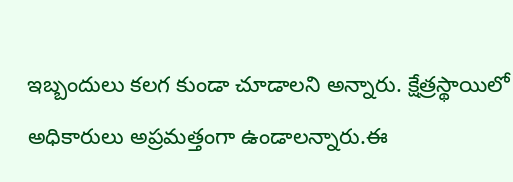ఇబ్బందులు కలగ కుండా చూడాలని అన్నారు. క్షేత్రస్థాయిలో అధికారులు అప్రమత్తంగా ఉండాలన్నారు.ఈ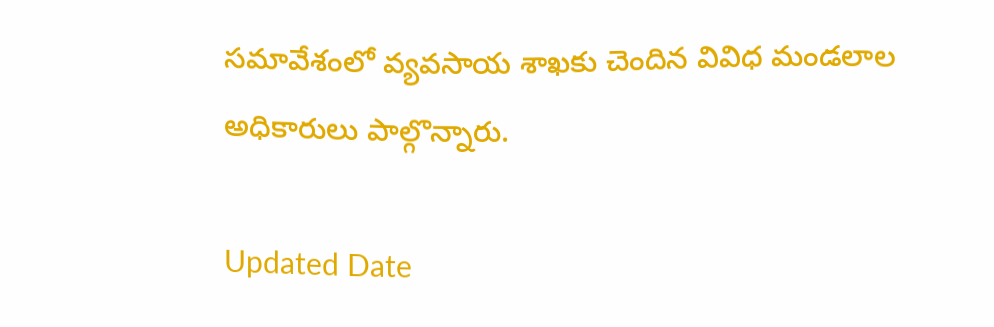సమావేశంలో వ్యవసాయ శాఖకు చెందిన వివిధ మండలాల అధికారులు పాల్గొన్నారు.

Updated Date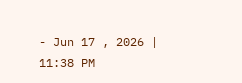- Jun 17 , 2026 | 11:38 PM